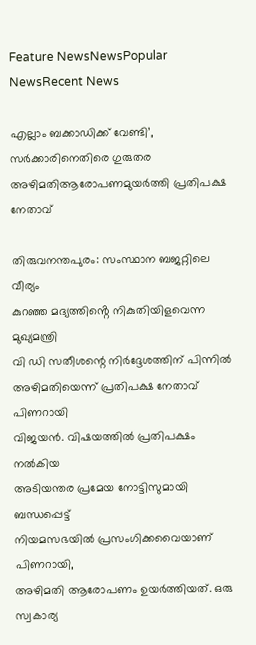Feature NewsNewsPopular NewsRecent News

എല്ലാം ബക്കാഡിക്ക് വേണ്ടി’, സർക്കാരിനെതിരെ ഗുരുതര അഴിമതിആരോപണമുയർത്തി പ്രതിപക്ഷ നേതാവ്

തിരുവനന്തപുരം: സംസ്ഥാന ബജറ്റിലെ വീര്യം
കുറഞ്ഞ മദ്യത്തിൻ്റെ നികുതിയിളവെന്ന മുഖ്യമന്ത്രി
വി ഡി സതീശന്റെ നിർദ്ദേശത്തിന് പിന്നിൽ
അഴിമതിയെന്ന് പ്രതിപക്ഷ നേതാവ് പിണറായി
വിജയൻ. വിഷയത്തിൽ പ്രതിപക്ഷം നൽകിയ
അടിയന്തര പ്രമേയ നോട്ടിസുമായി ബന്ധപ്പെട്ട്
നിയമസഭയിൽ പ്രസംഗിക്കവൈയാണ് പിണറായി,
അഴിമതി ആരോപണം ഉയർത്തിയത്. ഒരു സ്വകാര്യ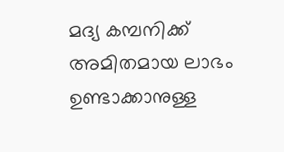മദ്യ കമ്പനിക്ക് അമിതമായ ലാഭം ഉണ്ടാക്കാനുള്ള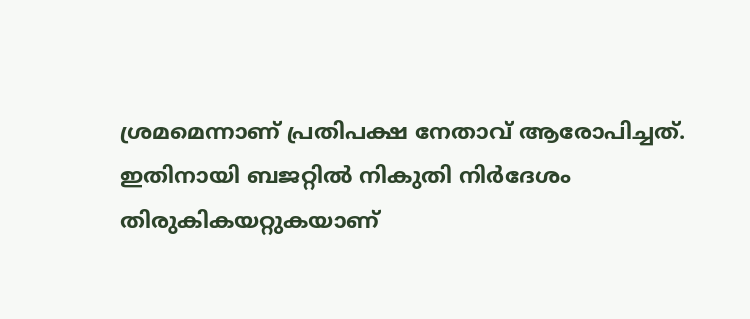ശ്രമമെന്നാണ് പ്രതിപക്ഷ നേതാവ് ആരോപിച്ചത്.
ഇതിനായി ബജറ്റിൽ നികുതി നിർദേശം
തിരുകികയറ്റുകയാണ്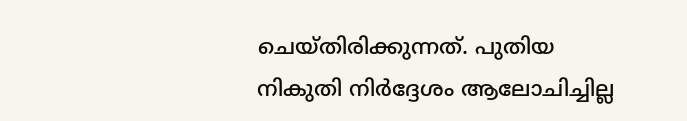ചെയ്‌തിരിക്കുന്നത്. പുതിയ
നികുതി നിർദ്ദേശം ആലോചിച്ചില്ല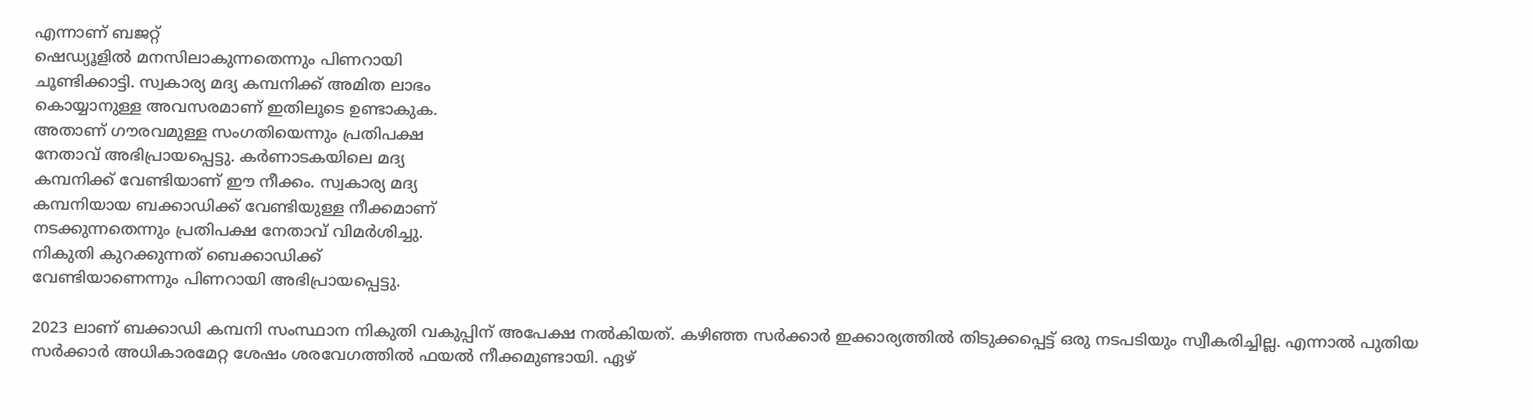എന്നാണ് ബജറ്റ്
ഷെഡ്യൂളിൽ മനസിലാകുന്നതെന്നും പിണറായി
ചൂണ്ടിക്കാട്ടി. സ്വകാര്യ മദ്യ കമ്പനിക്ക് അമിത ലാഭം
കൊയ്യാനുള്ള അവസരമാണ് ഇതിലൂടെ ഉണ്ടാകുക.
അതാണ് ഗൗരവമുള്ള സംഗതിയെന്നും പ്രതിപക്ഷ
നേതാവ് അഭിപ്രായപ്പെട്ടു. കർണാടകയിലെ മദ്യ
കമ്പനിക്ക് വേണ്ടിയാണ് ഈ നീക്കം. സ്വകാര്യ മദ്യ
കമ്പനിയായ ബക്കാഡിക്ക് വേണ്ടിയുള്ള നീക്കമാണ്
നടക്കുന്നതെന്നും പ്രതിപക്ഷ നേതാവ് വിമർശിച്ചു.
നികുതി കുറക്കുന്നത് ബെക്കാഡിക്ക്
വേണ്ടിയാണെന്നും പിണറായി അഭിപ്രായപ്പെട്ടു.

2023 ലാണ് ബക്കാഡി കമ്പനി സംസ്ഥാന നികുതി വകുപ്പിന് അപേക്ഷ നൽകിയത്. കഴിഞ്ഞ സർക്കാർ ഇക്കാര്യത്തിൽ തിടുക്കപ്പെട്ട് ഒരു നടപടിയും സ്വീകരിച്ചില്ല. എന്നാൽ പുതിയ സർക്കാർ അധികാരമേറ്റ ശേഷം ശരവേഗത്തിൽ ഫയൽ നീക്കമുണ്ടായി. ഏഴ്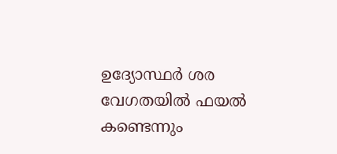ഉദ്യോസ്ഥർ ശര വേഗതയിൽ ഫയൽ കണ്ടെന്നും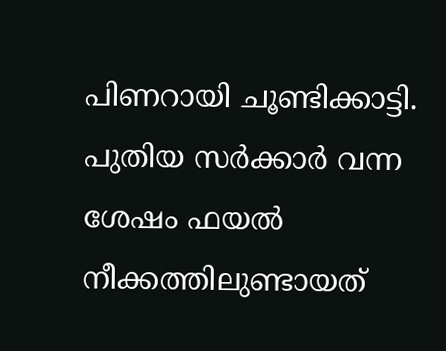പിണറായി ചൂണ്ടിക്കാട്ടി. പുതിയ സർക്കാർ വന്ന ശേഷം ഫയൽ നീക്കത്തിലുണ്ടായത്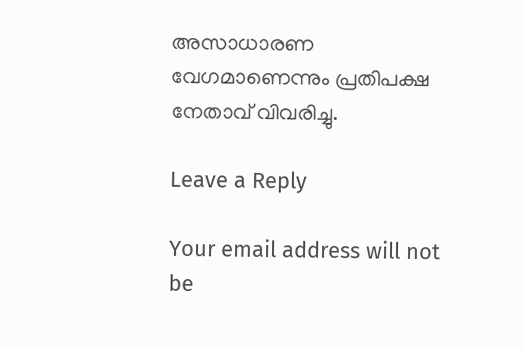അസാധാരണ വേഗമാണെന്നും പ്രതിപക്ഷ നേതാവ് വിവരിച്ചു.

Leave a Reply

Your email address will not be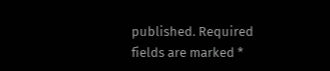published. Required fields are marked *